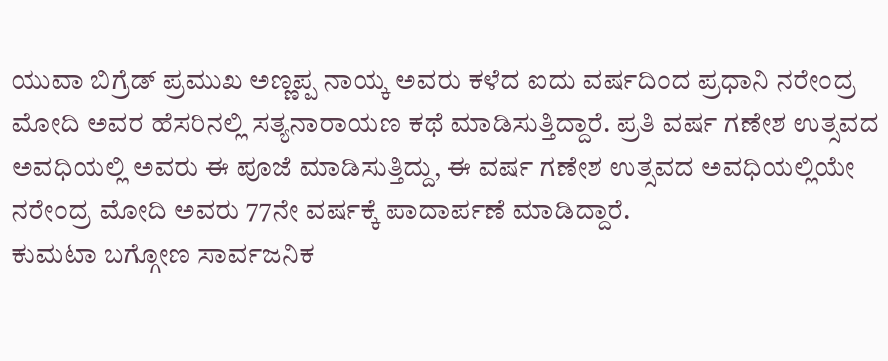ಯುವಾ ಬಿಗ್ರೆಡ್ ಪ್ರಮುಖ ಅಣ್ಣಪ್ಪ ನಾಯ್ಕ ಅವರು ಕಳೆದ ಐದು ವರ್ಷದಿಂದ ಪ್ರಧಾನಿ ನರೇಂದ್ರ ಮೋದಿ ಅವರ ಹೆಸರಿನಲ್ಲಿ ಸತ್ಯನಾರಾಯಣ ಕಥೆ ಮಾಡಿಸುತ್ತಿದ್ದಾರೆ. ಪ್ರತಿ ವರ್ಷ ಗಣೇಶ ಉತ್ಸವದ ಅವಧಿಯಲ್ಲಿ ಅವರು ಈ ಪೂಜೆ ಮಾಡಿಸುತ್ತಿದ್ದು, ಈ ವರ್ಷ ಗಣೇಶ ಉತ್ಸವದ ಅವಧಿಯಲ್ಲಿಯೇ ನರೇಂದ್ರ ಮೋದಿ ಅವರು 77ನೇ ವರ್ಷಕ್ಕೆ ಪಾದಾರ್ಪಣೆ ಮಾಡಿದ್ದಾರೆ.
ಕುಮಟಾ ಬಗ್ಗೋಣ ಸಾರ್ವಜನಿಕ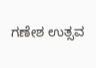ಗಣೇಶ ಉತ್ಸವ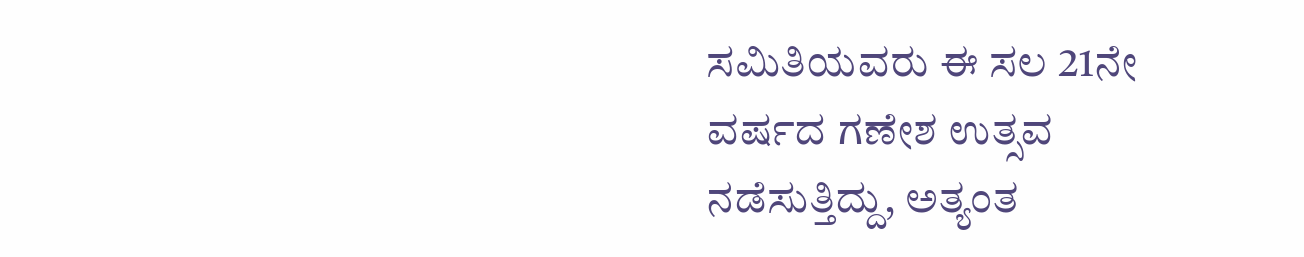ಸಮಿತಿಯವರು ಈ ಸಲ 21ನೇ ವರ್ಷದ ಗಣೇಶ ಉತ್ಸವ ನಡೆಸುತ್ತಿದ್ದು, ಅತ್ಯಂತ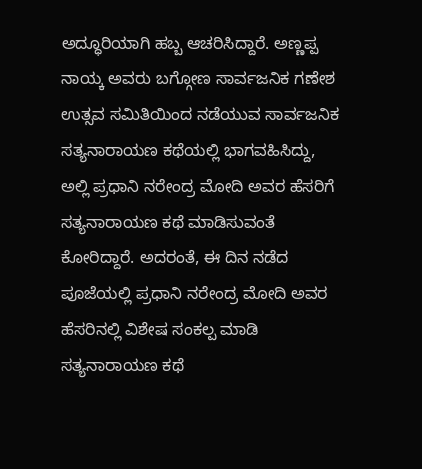ಅದ್ಧೂರಿಯಾಗಿ ಹಬ್ಬ ಆಚರಿಸಿದ್ದಾರೆ. ಅಣ್ಣಪ್ಪ ನಾಯ್ಕ ಅವರು ಬಗ್ಗೋಣ ಸಾರ್ವಜನಿಕ ಗಣೇಶ ಉತ್ಸವ ಸಮಿತಿಯಿಂದ ನಡೆಯುವ ಸಾರ್ವಜನಿಕ ಸತ್ಯನಾರಾಯಣ ಕಥೆಯಲ್ಲಿ ಭಾಗವಹಿಸಿದ್ದು, ಅಲ್ಲಿ ಪ್ರಧಾನಿ ನರೇಂದ್ರ ಮೋದಿ ಅವರ ಹೆಸರಿಗೆ ಸತ್ಯನಾರಾಯಣ ಕಥೆ ಮಾಡಿಸುವಂತೆ ಕೋರಿದ್ದಾರೆ. ಅದರಂತೆ, ಈ ದಿನ ನಡೆದ ಪೂಜೆಯಲ್ಲಿ ಪ್ರಧಾನಿ ನರೇಂದ್ರ ಮೋದಿ ಅವರ ಹೆಸರಿನಲ್ಲಿ ವಿಶೇಷ ಸಂಕಲ್ಪ ಮಾಡಿ ಸತ್ಯನಾರಾಯಣ ಕಥೆ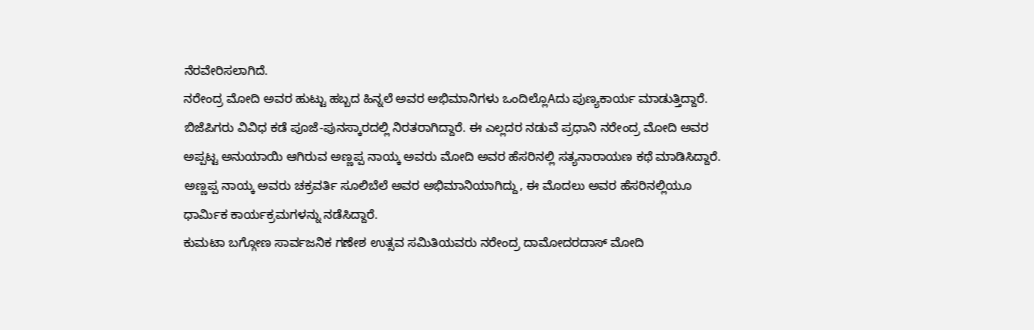ನೆರವೇರಿಸಲಾಗಿದೆ.
ನರೇಂದ್ರ ಮೋದಿ ಅವರ ಹುಟ್ಟು ಹಬ್ಬದ ಹಿನ್ನಲೆ ಅವರ ಅಭಿಮಾನಿಗಳು ಒಂದಿಲ್ಲೊAದು ಪುಣ್ಯಕಾರ್ಯ ಮಾಡುತ್ತಿದ್ದಾರೆ. ಬಿಜೆಪಿಗರು ವಿವಿಧ ಕಡೆ ಪೂಜೆ-ಪುನಸ್ಕಾರದಲ್ಲಿ ನಿರತರಾಗಿದ್ದಾರೆ. ಈ ಎಲ್ಲದರ ನಡುವೆ ಪ್ರಧಾನಿ ನರೇಂದ್ರ ಮೋದಿ ಅವರ ಅಪ್ಪಟ್ಟ ಅನುಯಾಯಿ ಆಗಿರುವ ಅಣ್ಣಪ್ಪ ನಾಯ್ಕ ಅವರು ಮೋದಿ ಅವರ ಹೆಸರಿನಲ್ಲಿ ಸತ್ಯನಾರಾಯಣ ಕಥೆ ಮಾಡಿಸಿದ್ದಾರೆ. ಅಣ್ಣಪ್ಪ ನಾಯ್ಕ ಅವರು ಚಕ್ರವರ್ತಿ ಸೂಲಿಬೆಲೆ ಅವರ ಅಭಿಮಾನಿಯಾಗಿದ್ದು, ಈ ಮೊದಲು ಅವರ ಹೆಸರಿನಲ್ಲಿಯೂ ಧಾರ್ಮಿಕ ಕಾರ್ಯಕ್ರಮಗಳನ್ನು ನಡೆಸಿದ್ದಾರೆ.
ಕುಮಟಾ ಬಗ್ಗೋಣ ಸಾರ್ವಜನಿಕ ಗಣೇಶ ಉತ್ಸವ ಸಮಿತಿಯವರು ನರೇಂದ್ರ ದಾಮೋದರದಾಸ್ ಮೋದಿ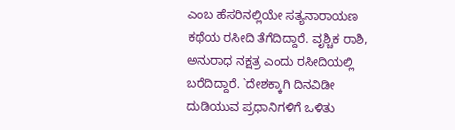ಎಂಬ ಹೆಸರಿನಲ್ಲಿಯೇ ಸತ್ಯನಾರಾಯಣ ಕಥೆಯ ರಸೀದಿ ತೆಗೆದಿದ್ದಾರೆ. ವೃಶ್ಚಿಕ ರಾಶಿ, ಅನುರಾಧ ನಕ್ಷತ್ರ ಎಂದು ರಸೀದಿಯಲ್ಲಿ ಬರೆದಿದ್ದಾರೆ. `ದೇಶಕ್ಕಾಗಿ ದಿನವಿಡೀ ದುಡಿಯುವ ಪ್ರಧಾನಿಗಳಿಗೆ ಒಳಿತು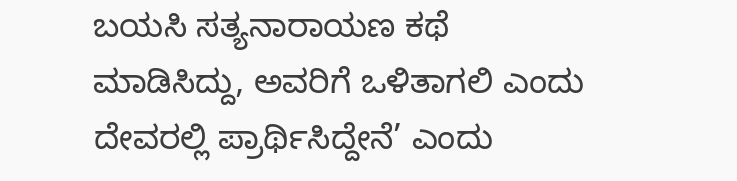ಬಯಸಿ ಸತ್ಯನಾರಾಯಣ ಕಥೆ ಮಾಡಿಸಿದ್ದು, ಅವರಿಗೆ ಒಳಿತಾಗಲಿ ಎಂದು ದೇವರಲ್ಲಿ ಪ್ರಾರ್ಥಿಸಿದ್ದೇನೆ’ ಎಂದು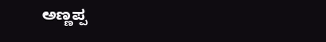ಅಣ್ಣಪ್ಪ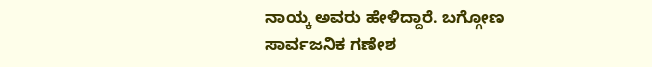ನಾಯ್ಕ ಅವರು ಹೇಳಿದ್ದಾರೆ. ಬಗ್ಗೋಣ ಸಾರ್ವಜನಿಕ ಗಣೇಶ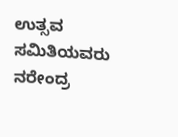ಉತ್ಸವ ಸಮಿತಿಯವರು ನರೇಂದ್ರ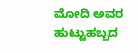ಮೋದಿ ಅವರ ಹುಟ್ಟುಹಬ್ಬದ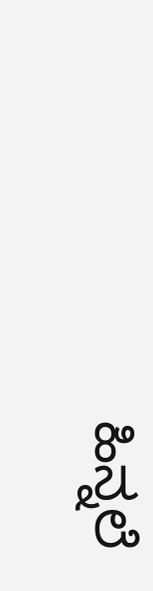ಹಿನ್ನಲೆ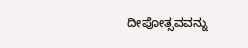ದೀಪೋತ್ಸವವನ್ನು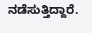ನಡೆಸುತ್ತಿದ್ದಾರೆ.